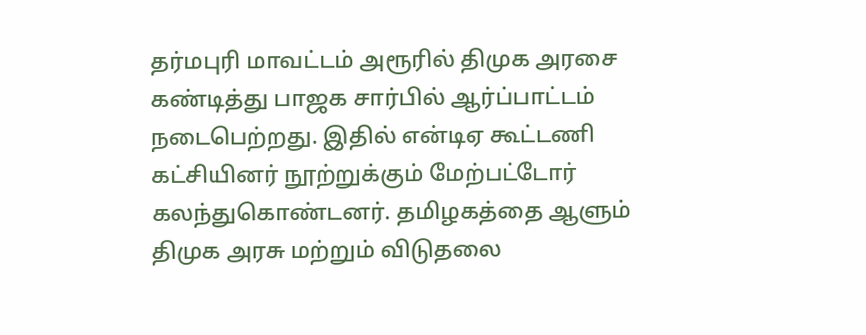தர்மபுரி மாவட்டம் அரூரில் திமுக அரசை கண்டித்து பாஜக சார்பில் ஆர்ப்பாட்டம் நடைபெற்றது. இதில் என்டிஏ கூட்டணி கட்சியினர் நூற்றுக்கும் மேற்பட்டோர் கலந்துகொண்டனர். தமிழகத்தை ஆளும் திமுக அரசு மற்றும் விடுதலை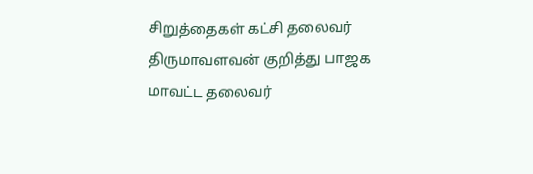சிறுத்தைகள் கட்சி தலைவர் திருமாவளவன் குறித்து பாஜக மாவட்ட தலைவர்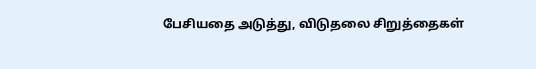பேசியதை அடுத்து, விடுதலை சிறுத்தைகள்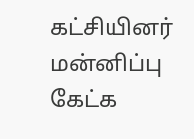கட்சியினர் மன்னிப்பு கேட்க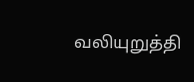வலியுறுத்தி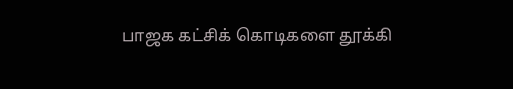பாஜக கட்சிக் கொடிகளை தூக்கி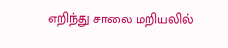எறிந்து சாலை மறியலில்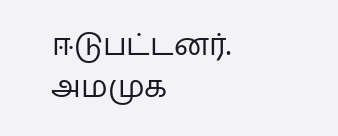ஈடுபட்டனர். அமமுக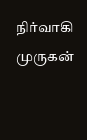நிர்வாகி முருகன்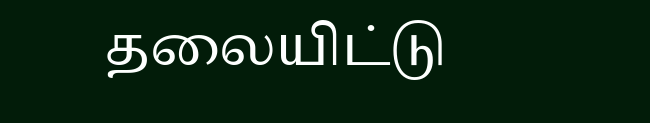தலையிட்டு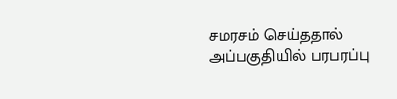சமரசம் செய்ததால் அப்பகுதியில் பரபரப்பு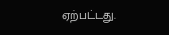ஏற்பட்டது.